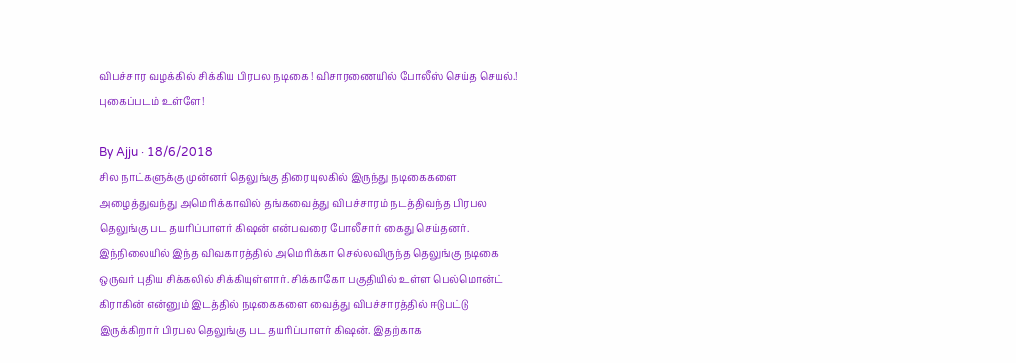விபச்சார வழக்கில் சிக்கிய பிரபல நடிகை ! விசாரணையில் போலீஸ் செய்த செயல்.! புகைப்படம் உள்ளே!

By Ajju · 18/6/2018
சில நாட்களுக்கு முன்னர் தெலுங்கு திரையுலகில் இருந்து நடிகைகளை அழைத்துவந்து அமெரிக்காவில் தங்கவைத்து விபச்சாரம் நடத்திவந்த பிரபல தெலுங்கு பட தயரிப்பாளர் கிஷன் என்பவரை போலீசார் கைது செய்தனர். இந்நிலையில் இந்த விவகாரத்தில் அமெரிக்கா செல்லவிருந்த தெலுங்கு நடிகை ஒருவர் புதிய சிக்கலில் சிக்கியுள்ளார். சிக்காகோ பகுதியில் உள்ள பெல்மொன்ட் கிராகின் என்னும் இடத்தில் நடிகைகளை வைத்து விபச்சாரத்தில் ஈடுபட்டு இருக்கிறார் பிரபல தெலுங்கு பட தயரிப்பாளர் கிஷன். இதற்காக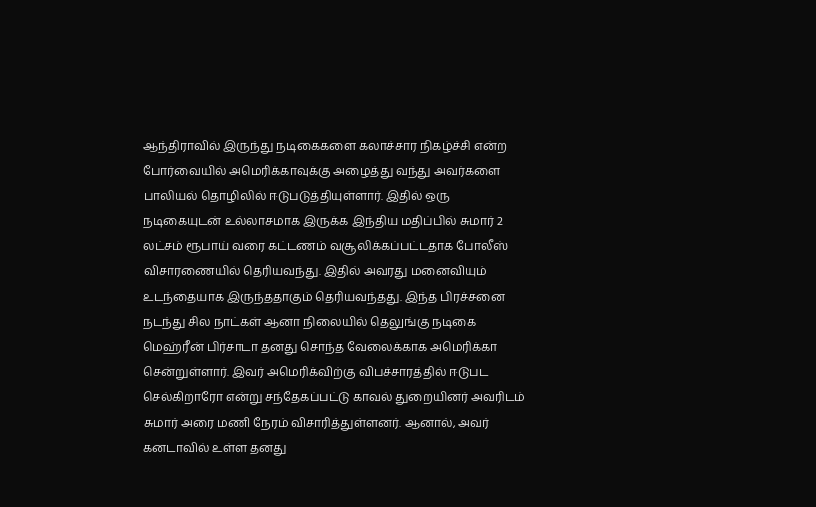ஆந்திராவில் இருந்து நடிகைகளை கலாச்சார நிகழ்ச்சி என்ற போர்வையில் அமெரிக்காவுக்கு அழைத்து வந்து அவர்களை பாலியல் தொழிலில் ஈடுபடுத்தியுள்ளார். இதில் ஒரு நடிகையுடன் உல்லாசமாக இருக்க இந்திய மதிப்பில் சுமார் 2 லட்சம் ரூபாய் வரை கட்டணம் வசூலிக்கப்பட்டதாக போலீஸ் விசாரணையில் தெரியவந்து. இதில் அவரது மனைவியும் உடந்தையாக இருந்ததாகும் தெரியவந்தது. இந்த பிரச்சனை நடந்து சில நாட்கள் ஆனா நிலையில் தெலுங்கு நடிகை மெஹ்ரீன் பிர்சாடா தனது சொந்த வேலைக்காக அமெரிக்கா சென்றுள்ளார். இவர் அமெரிக்விற்கு விபச்சாரத்தில் ஈடுபட செல்கிறாரோ என்று சந்தேகப்பட்டு காவல் துறையினர் அவரிடம் சுமார் அரை மணி நேரம் விசாரித்துள்ளனர். ஆனால், அவர் கனடாவில் உள்ள தனது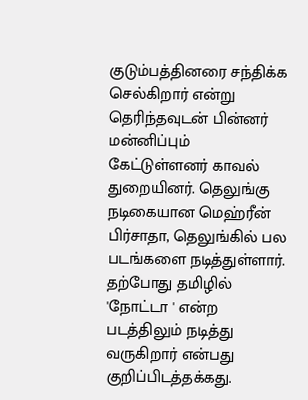குடும்பத்தினரை சந்திக்க செல்கிறார் என்று தெரிந்தவுடன் பின்னர் மன்னிப்பும் கேட்டுள்ளனர் காவல் துறையினர். தெலுங்கு நடிகையான மெஹ்ரீன் பிர்சாதா, தெலுங்கில் பல படங்களை நடித்துள்ளார். தற்போது தமிழில் 'நோட்டா ' என்ற படத்திலும் நடித்து வருகிறார் என்பது குறிப்பிடத்தக்கது.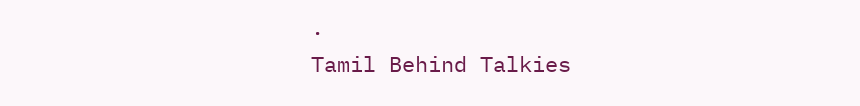.
Tamil Behind Talkies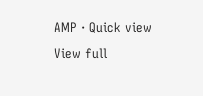AMP · Quick view
View full